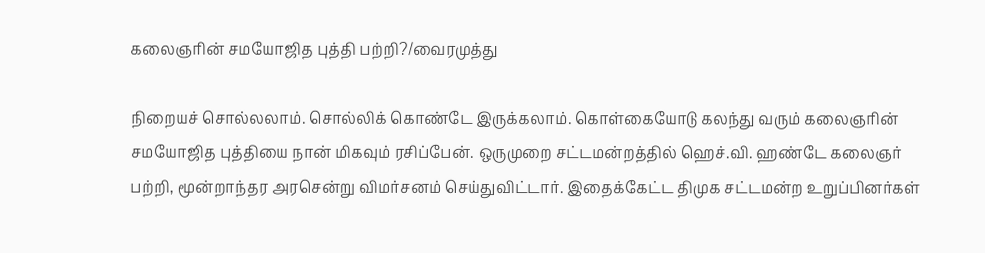கலைஞரின் சமயோஜித புத்தி பற்றி?/வைரமுத்து

நிறையச் சொல்லலாம். சொல்லிக் கொண்டே இருக்கலாம். கொள்கையோடு கலந்து வரும் கலைஞரின் சமயோஜித புத்தியை நான் மிகவும் ரசிப்பேன். ஒருமுறை சட்டமன்றத்தில் ஹெச்.வி. ஹண்டே கலைஞர் பற்றி, மூன்றாந்தர அரசென்று விமர்சனம் செய்துவிட்டார். இதைக்கேட்ட திமுக சட்டமன்ற உறுப்பினர்கள்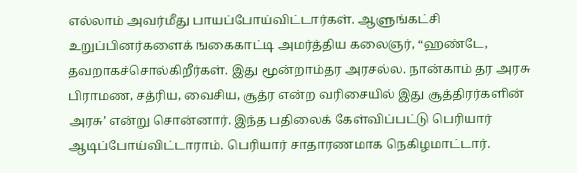எல்லாம் அவர்மீது பாயப்போய்விட்டார்கள். ஆளுங்கட்சி உறுப்பினர்களைக் ஙகைகாட்டி அமர்த்திய கலைஞர், “ஹண்டே, தவறாகச்சொல்கிறீர்கள். இது மூன்றாம்தர அரசல்ல. நான்காம் தர அரசு பிராமண, சத்ரிய, வைசிய, சூத்ர என்ற வரிசையில் இது சூத்திரர்களின் அரசு’ என்று சொன்னார். இந்த பதிலைக் கேள்விப்பட்டு பெரியார் ஆடிப்போய்விட்டாராம். பெரியார் சாதாரணமாக நெகிழமாட்டார்.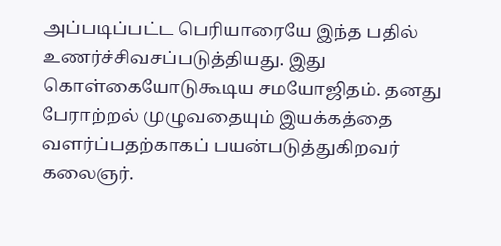அப்படிப்பட்ட பெரியாரையே இந்த பதில் உணர்ச்சிவசப்படுத்தியது. இது கொள்கையோடுகூடிய சமயோஜிதம். தனது பேராற்றல் முழுவதையும் இயக்கத்தை வளர்ப்பதற்காகப் பயன்படுத்துகிறவர் கலைஞர்.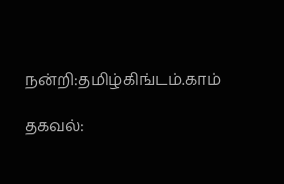நன்றி:தமிழ்கிங்டம்.காம்

தகவல்: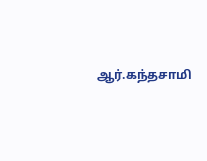ஆர்.கந்தசாமி